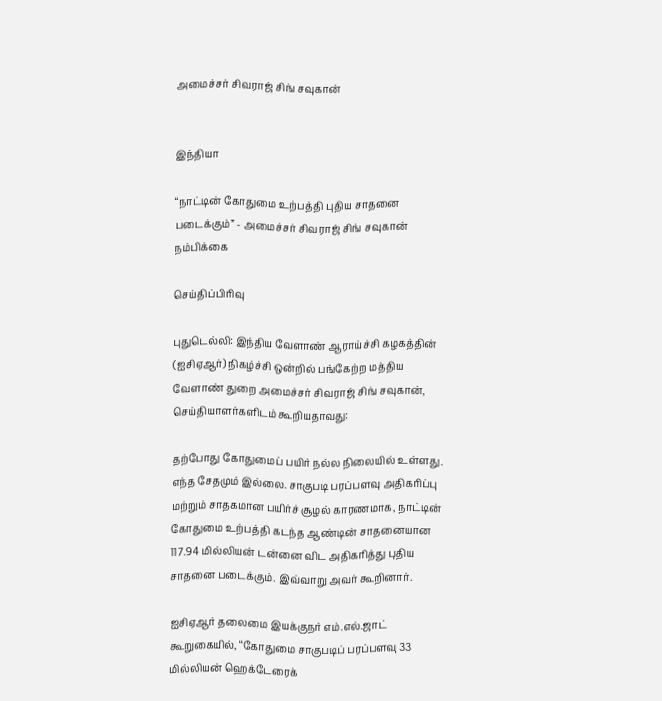அமைச்சர் சிவராஜ் சிங் சவுகான்


இந்தியா

“நாட்டின் கோதுமை உற்பத்தி புதிய சாதனை படைக்கும்” - அமைச்சர் சிவராஜ் சிங் சவுகான் நம்பிக்கை

செய்திப்பிரிவு

புதுடெல்லி: இந்திய வேளாண் ஆராய்ச்சி கழகத்தின் (ஐசிஏஆர்) நிகழ்ச்சி ஒன்றில் பங்கேற்ற மத்திய வேளாண் துறை அமைச்சர் சிவராஜ் சிங் சவுகான், செய்தியாளர்களிடம் கூறியதாவது:

தற்போது கோதுமைப் பயிர் நல்ல நிலையில் உள்ளது. எந்த சேதமும் இல்லை. சாகுபடி பரப்பளவு அதிகரிப்பு மற்றும் சாதகமான பயிர்ச் சூழல் காரணமாக, நாட்டின் கோதுமை உற்பத்தி கடந்த ஆண்டின் சாதனையான 117.94 மில்லியன் டன்னை விட அதிகரித்து புதிய சாதனை படைக்கும். இவ்வாறு அவர் கூறினார்.

ஐசிஏஆர் தலைமை இயக்குநர் எம்.எல்.ஜாட் கூறுகையில், ‘‘கோதுமை சாகுபடிப் பரப்பளவு 33 மில்லியன் ஹெக்டேரைக்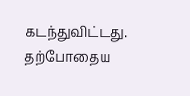கடந்துவிட்டது. தற்போதைய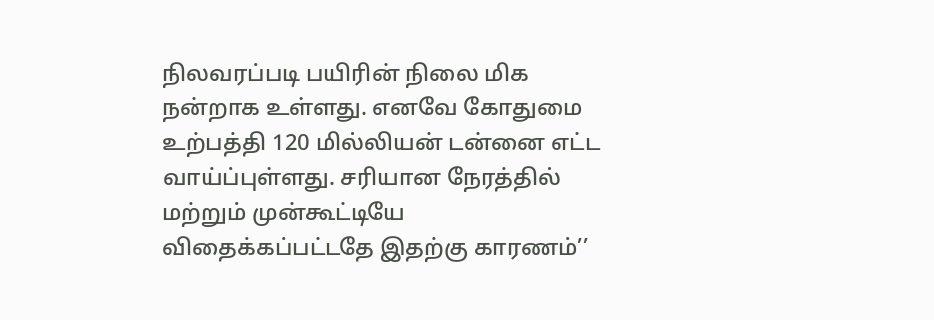நிலவரப்படி பயிரின் நிலை மிக நன்றாக உள்ளது. எனவே கோதுமை உற்பத்தி 120 மில்லியன் டன்னை எட்ட வாய்ப்புள்ளது. சரியான நேரத்தில் மற்றும் முன்கூட்டியே விதைக்கப்பட்டதே இதற்கு காரணம்’’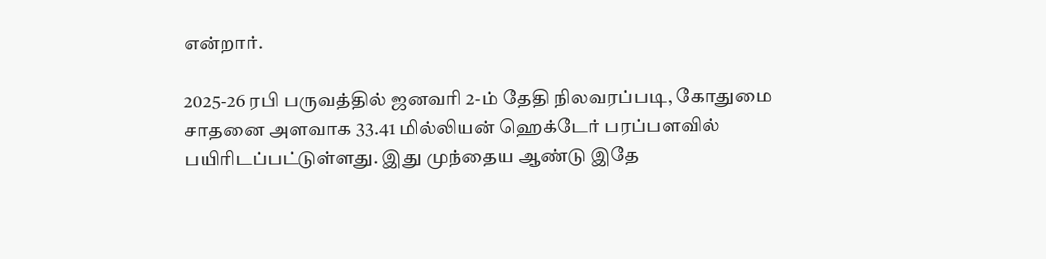என்றார்.

2025-26 ரபி பருவத்தில் ஜனவரி 2-ம் தேதி நிலவரப்படி, கோதுமை சாதனை அளவாக 33.41 மில்லியன் ஹெக்டேர் பரப்பளவில் பயிரிடப்பட்டுள்ளது. இது முந்தைய ஆண்டு இதே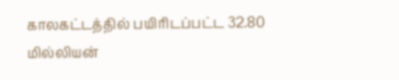காலகட்டத்தில் பயிரிடப்பட்ட 32.80 மில்லியன்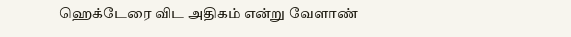ஹெக்டேரை விட அதிகம் என்று வேளாண்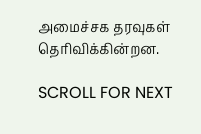அமைச்சக தரவுகள் தெரிவிக்கின்றன.

SCROLL FOR NEXT